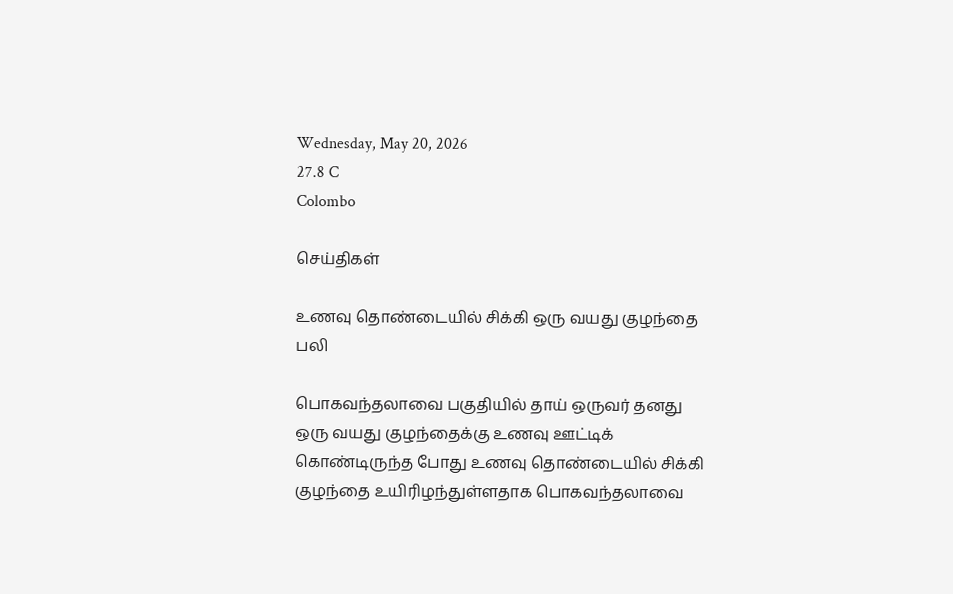Wednesday, May 20, 2026
27.8 C
Colombo

செய்திகள்

உணவு தொண்டையில் சிக்கி ஒரு வயது குழந்தை பலி

பொகவந்தலாவை பகுதியில் தாய் ஒருவர் தனது ஒரு வயது குழந்தைக்கு உணவு ஊட்டிக் கொண்டிருந்த போது உணவு தொண்டையில் சிக்கி குழந்தை உயிரிழந்துள்ளதாக பொகவந்தலாவை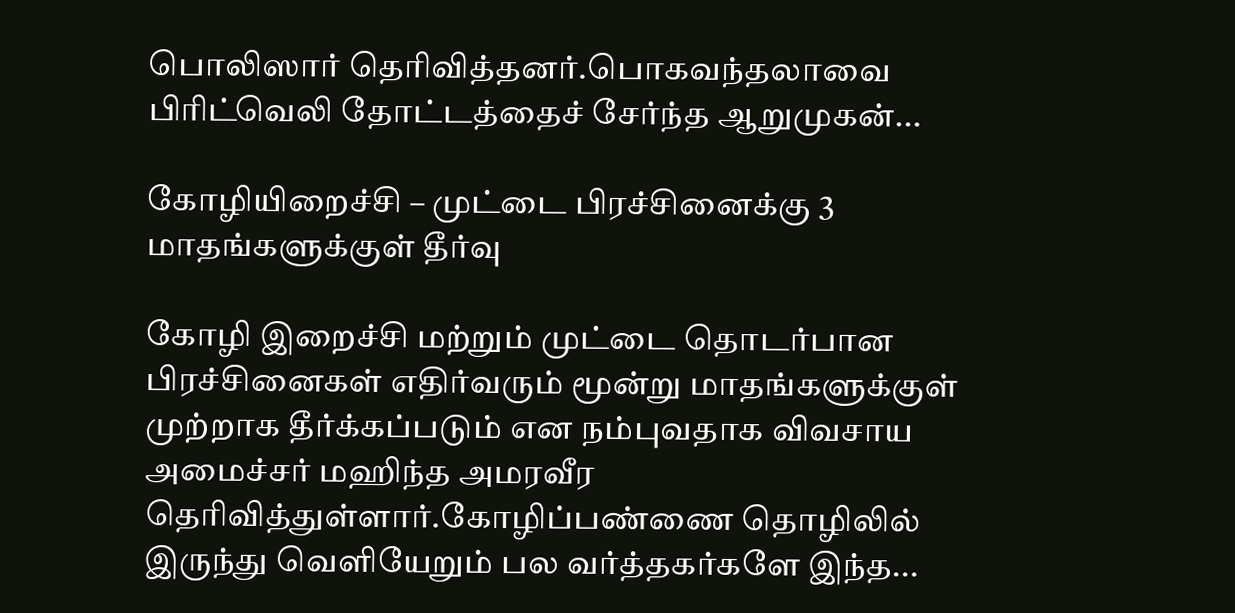பொலிஸார் தெரிவித்தனர்.பொகவந்தலாவை பிரிட்வெலி தோட்டத்தைச் சேர்ந்த ஆறுமுகன்...

கோழியிறைச்சி – முட்டை பிரச்சினைக்கு 3 மாதங்களுக்குள் தீர்வு

கோழி இறைச்சி மற்றும் முட்டை தொடர்பான பிரச்சினைகள் எதிர்வரும் மூன்று மாதங்களுக்குள் முற்றாக தீர்க்கப்படும் என நம்புவதாக விவசாய அமைச்சர் மஹிந்த அமரவீர தெரிவித்துள்ளார்.கோழிப்பண்ணை தொழிலில் இருந்து வெளியேறும் பல வர்த்தகர்களே இந்த...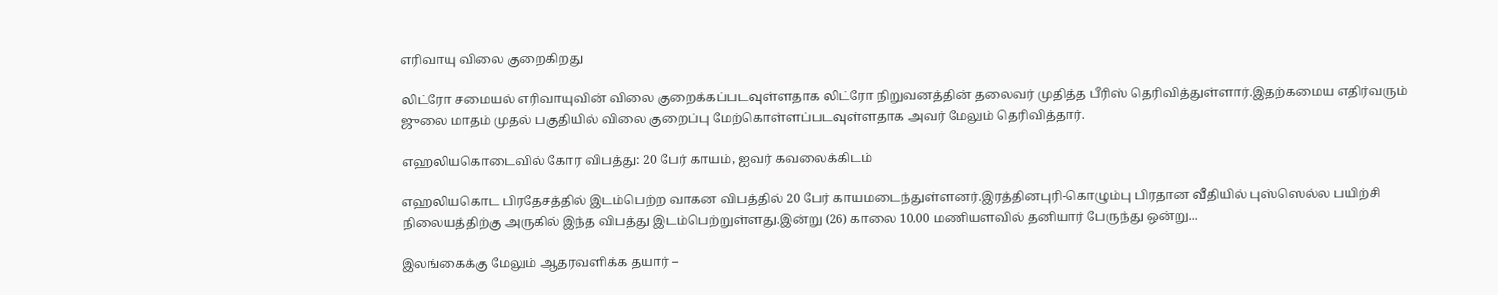எரிவாயு விலை குறைகிறது

லிட்ரோ சமையல் எரிவாயுவின் விலை குறைக்கப்படவுள்ளதாக லிட்ரோ நிறுவனத்தின் தலைவர் முதித்த பீரிஸ் தெரிவித்துள்ளார்.இதற்கமைய எதிர்வரும் ஜுலை மாதம் முதல் பகுதியில் விலை குறைப்பு மேற்கொள்ளப்படவுள்ளதாக அவர் மேலும் தெரிவித்தார்.

எஹலியகொடைவில் கோர விபத்து: 20 பேர் காயம், ஐவர் கவலைக்கிடம்

எஹலியகொட பிரதேசத்தில் இடம்பெற்ற வாகன விபத்தில் 20 பேர் காயமடைந்துள்ளனர்.இரத்தினபுரி-கொழும்பு பிரதான வீதியில் புஸ்ஸெல்ல பயிற்சி நிலையத்திற்கு அருகில் இந்த விபத்து இடம்பெற்றுள்ளது.இன்று (26) காலை 10.00 மணியளவில் தனியார் பேருந்து ஒன்று...

இலங்கைக்கு மேலும் ஆதரவளிக்க தயார் –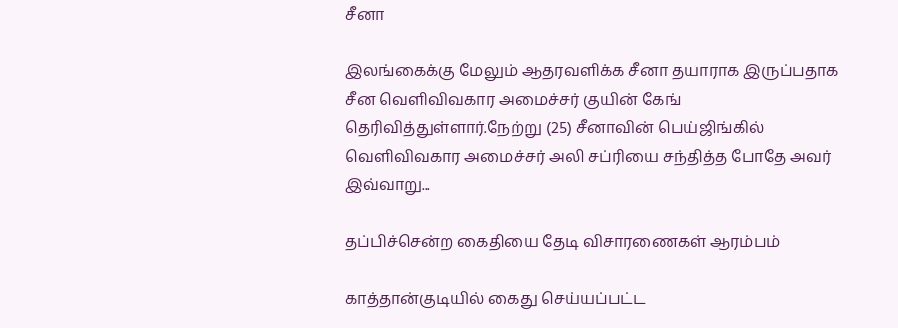சீனா

இலங்கைக்கு மேலும் ஆதரவளிக்க சீனா தயாராக இருப்பதாக சீன வெளிவிவகார அமைச்சர் குயின் கேங் தெரிவித்துள்ளார்.நேற்று (25) சீனாவின் பெய்ஜிங்கில் வெளிவிவகார அமைச்சர் அலி சப்ரியை சந்தித்த போதே அவர் இவ்வாறு...

தப்பிச்சென்ற கைதியை தேடி விசாரணைகள் ஆரம்பம்

காத்தான்குடியில் கைது செய்யப்பட்ட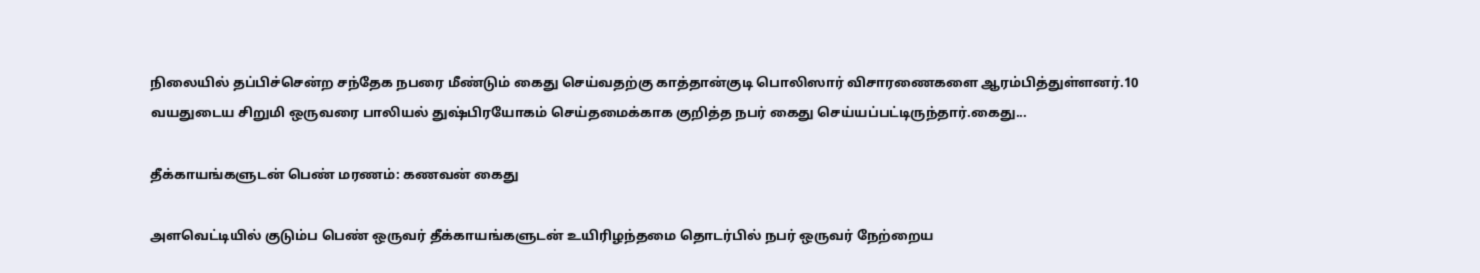நிலையில் தப்பிச்சென்ற சந்தேக நபரை மீண்டும் கைது செய்வதற்கு காத்தான்குடி பொலிஸார் விசாரணைகளை ஆரம்பித்துள்ளனர்.10 வயதுடைய சிறுமி ஒருவரை பாலியல் துஷ்பிரயோகம் செய்தமைக்காக குறித்த நபர் கைது செய்யப்பட்டிருந்தார்.கைது...

தீக்காயங்களுடன் பெண் மரணம்: கணவன் கைது

அளவெட்டியில் குடும்ப பெண் ஒருவர் தீக்காயங்களுடன் உயிரிழந்தமை தொடர்பில் நபர் ஒருவர் நேற்றைய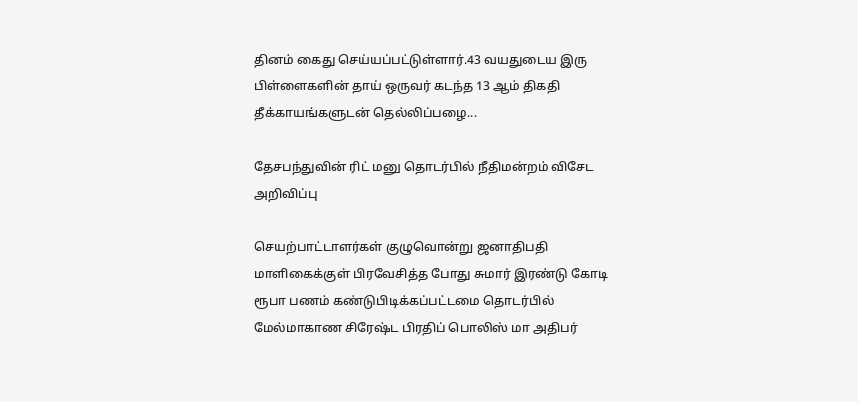தினம் கைது செய்யப்பட்டுள்ளார்.43 வயதுடைய இரு பிள்ளைகளின் தாய் ஒருவர் கடந்த 13 ஆம் திகதி தீக்காயங்களுடன் தெல்லிப்பழை...

தேசபந்துவின் ரிட் மனு தொடர்பில் நீதிமன்றம் விசேட அறிவிப்பு

செயற்பாட்டாளர்கள் குழுவொன்று ஜனாதிபதி மாளிகைக்குள் பிரவேசித்த போது சுமார் இரண்டு கோடி ரூபா பணம் கண்டுபிடிக்கப்பட்டமை தொடர்பில் மேல்மாகாண சிரேஷ்ட பிரதிப் பொலிஸ் மா அதிபர்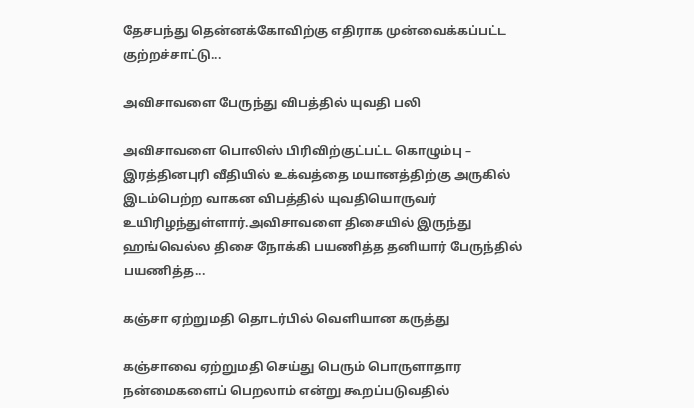தேசபந்து தென்னக்கோவிற்கு எதிராக முன்வைக்கப்பட்ட குற்றச்சாட்டு...

அவிசாவளை பேருந்து விபத்தில் யுவதி பலி

அவிசாவளை பொலிஸ் பிரிவிற்குட்பட்ட கொழும்பு – இரத்தினபுரி வீதியில் உக்வத்தை மயானத்திற்கு அருகில் இடம்பெற்ற வாகன விபத்தில் யுவதியொருவர் உயிரிழந்துள்ளார்.அவிசாவளை திசையில் இருந்து ஹங்வெல்ல திசை நோக்கி பயணித்த தனியார் பேருந்தில் பயணித்த...

கஞ்சா ஏற்றுமதி தொடர்பில் வெளியான கருத்து

கஞ்சாவை ஏற்றுமதி செய்து பெரும் பொருளாதார நன்மைகளைப் பெறலாம் என்று கூறப்படுவதில்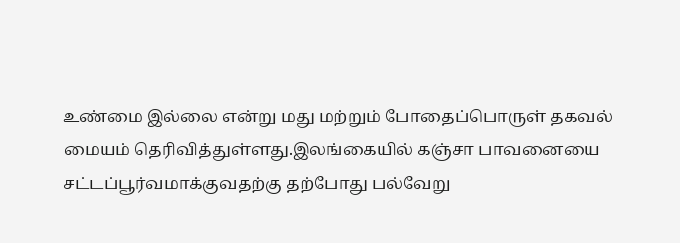உண்மை இல்லை என்று மது மற்றும் போதைப்பொருள் தகவல் மையம் தெரிவித்துள்ளது.இலங்கையில் கஞ்சா பாவனையை சட்டப்பூர்வமாக்குவதற்கு தற்போது பல்வேறு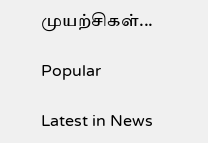முயற்சிகள்...

Popular

Latest in News